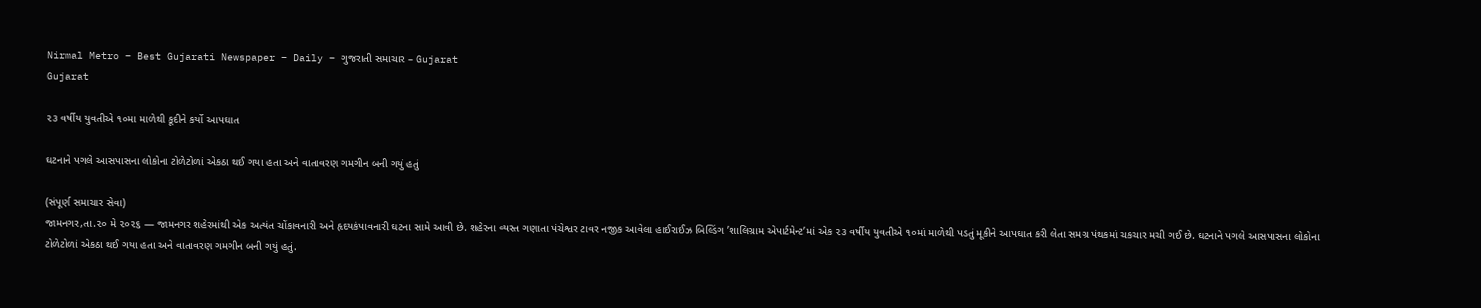Nirmal Metro – Best Gujarati Newspaper – Daily – ગુજરાતી સમાચાર – Gujarat
Gujarat

૨૩ વર્ષીય યુવતીએ ૧૦મા માળેથી કૂદીને કર્યો આપઘાત

ઘટનાને પગલે આસપાસના લોકોના ટોળેટોળાં એકઠા થઈ ગયા હતા અને વાતાવરણ ગમગીન બની ગયું હતું

(સંપૂર્ણ સમાચાર સેવા)
જામનગર,તા.૨૦ મે ૨૦૨૬ — જામનગર શહેરમાંથી એક અત્યંત ચોંકાવનારી અને હૃદયકંપાવનારી ઘટના સામે આવી છે. શહેરના વ્યસ્ત ગણાતા પંચેશ્વર ટાવર નજીક આવેલા હાઈરાઈઝ બિલ્ડિંગ ’શાલિગ્રામ એપાર્ટમેન્ટ’માં એક ૨૩ વર્ષીય યુવતીએ ૧૦માં માળેથી પડતું મૂકીને આપઘાત કરી લેતા સમગ્ર પંથકમાં ચકચાર મચી ગઈ છે. ઘટનાને પગલે આસપાસના લોકોના ટોળેટોળાં એકઠા થઈ ગયા હતા અને વાતાવરણ ગમગીન બની ગયું હતું.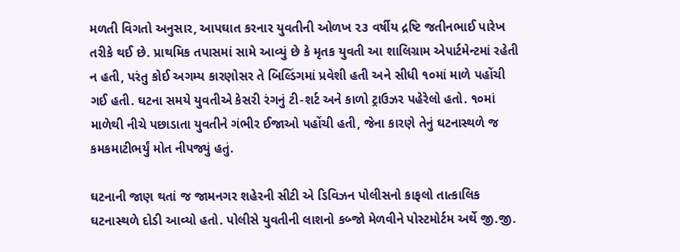મળતી વિગતો અનુસાર, આપઘાત કરનાર યુવતીની ઓળખ ૨૩ વર્ષીય દ્રષ્ટિ જતીનભાઈ પારેખ તરીકે થઈ છે. પ્રાથમિક તપાસમાં સામે આવ્યું છે કે મૃતક યુવતી આ શાલિગ્રામ એપાર્ટમેન્ટમાં રહેતી ન હતી, પરંતુ કોઈ અગમ્ય કારણોસર તે બિલ્ડિંગમાં પ્રવેશી હતી અને સીધી ૧૦માં માળે પહોંચી ગઈ હતી. ઘટના સમયે યુવતીએ કેસરી રંગનું ટી-શર્ટ અને કાળો ટ્રાઉઝર પહેરેલો હતો. ૧૦માં માળેથી નીચે પછાડાતા યુવતીને ગંભીર ઈજાઓ પહોંચી હતી, જેના કારણે તેનું ઘટનાસ્થળે જ કમકમાટીભર્યું મોત નીપજ્યું હતું.

ઘટનાની જાણ થતાં જ જામનગર શહેરની સીટી એ ડિવિઝન પોલીસનો કાફલો તાત્કાલિક ઘટનાસ્થળે દોડી આવ્યો હતો. પોલીસે યુવતીની લાશનો કબ્જો મેળવીને પોસ્ટમોર્ટમ અર્થે જી.જી.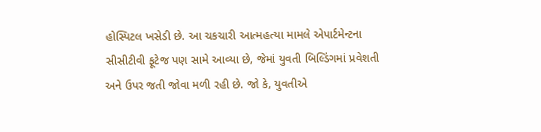હોસ્પિટલ ખસેડી છે. આ ચકચારી આત્મહત્યા મામલે એપાર્ટમેન્ટના સીસીટીવી ફૂટેજ પણ સામે આવ્યા છે, જેમાં યુવતી બિલ્ડિંગમાં પ્રવેશતી અને ઉપર જતી જોવા મળી રહી છે. જો કે, યુવતીએ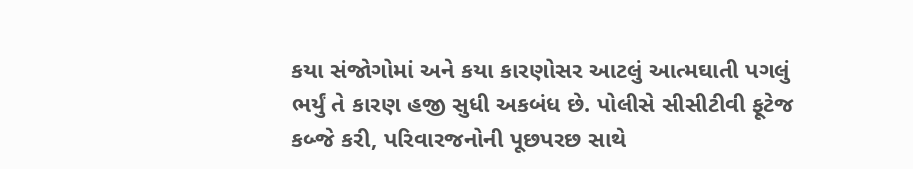કયા સંજોગોમાં અને કયા કારણોસર આટલું આત્મઘાતી પગલું ભર્યું તે કારણ હજી સુધી અકબંધ છે. પોલીસે સીસીટીવી ફૂટેજ કબ્જે કરી, પરિવારજનોની પૂછપરછ સાથે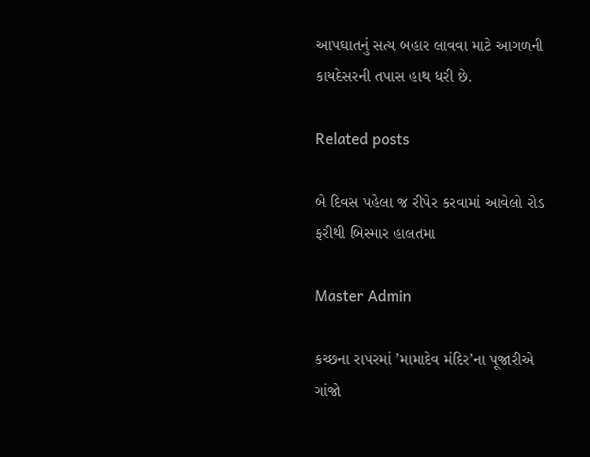આપઘાતનું સત્ય બહાર લાવવા માટે આગળની કાયદેસરની તપાસ હાથ ધરી છે.

Related posts

બે દિવસ પહેલા જ રીપેર કરવામાં આવેલો રોડ ફરીથી બિસ્માર હાલતમા

Master Admin

કચ્છના રાપરમાં ’મામાદેવ મંદિર’ના પૂજારીએ ગાંજો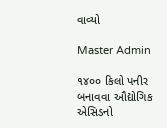વાવ્યો

Master Admin

૧૪૦૦ કિલો પનીર બનાવવા ઔદ્યોગિક એસિડનો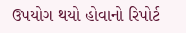ઉપયોગ થયો હોવાનો રિપોર્ટ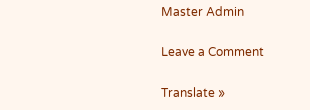Master Admin

Leave a Comment

Translate »